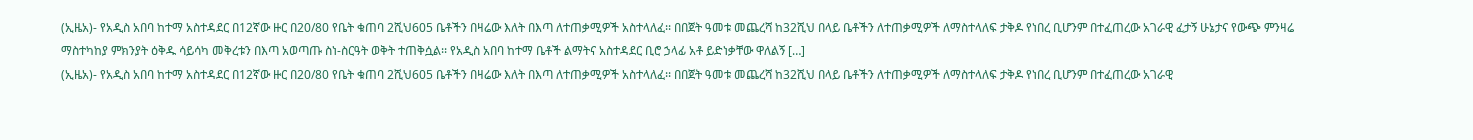(ኢዜአ)- የአዲስ አበባ ከተማ አስተዳደር በ12ኛው ዙር በ20/80 የቤት ቁጠባ 2ሺህ605 ቤቶችን በዛሬው እለት በእጣ ለተጠቃሚዎች አስተላለፈ፡፡ በበጀት ዓመቱ መጨረሻ ከ32ሺህ በላይ ቤቶችን ለተጠቃሚዎች ለማስተላለፍ ታቅዶ የነበረ ቢሆንም በተፈጠረው አገራዊ ፈታኝ ሁኔታና የውጭ ምንዛሬ ማስተካከያ ምክንያት ዕቅዱ ሳይሳካ መቅረቱን በእጣ አወጣጡ ስነ-ስርዓት ወቅት ተጠቅሷል፡፡ የአዲስ አበባ ከተማ ቤቶች ልማትና አስተዳደር ቢሮ ኃላፊ አቶ ይድነቃቸው ዋለልኝ […]
(ኢዜአ)- የአዲስ አበባ ከተማ አስተዳደር በ12ኛው ዙር በ20/80 የቤት ቁጠባ 2ሺህ605 ቤቶችን በዛሬው እለት በእጣ ለተጠቃሚዎች አስተላለፈ፡፡ በበጀት ዓመቱ መጨረሻ ከ32ሺህ በላይ ቤቶችን ለተጠቃሚዎች ለማስተላለፍ ታቅዶ የነበረ ቢሆንም በተፈጠረው አገራዊ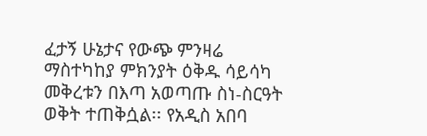ፈታኝ ሁኔታና የውጭ ምንዛሬ ማስተካከያ ምክንያት ዕቅዱ ሳይሳካ መቅረቱን በእጣ አወጣጡ ስነ-ስርዓት ወቅት ተጠቅሷል፡፡ የአዲስ አበባ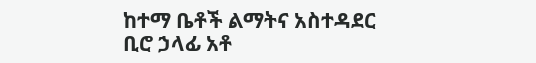ከተማ ቤቶች ልማትና አስተዳደር ቢሮ ኃላፊ አቶ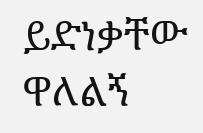ይድነቃቸው ዋለልኝ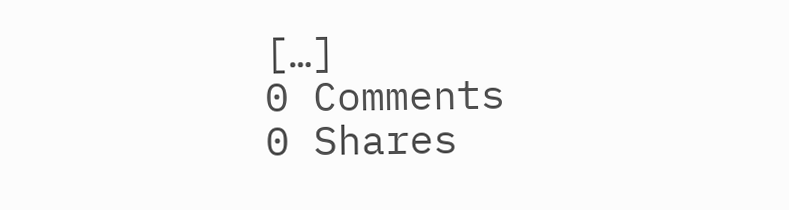[…]
0 Comments
0 Shares